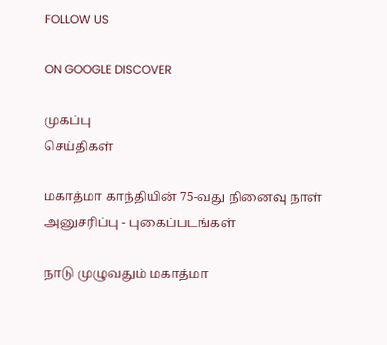FOLLOW US

ON GOOGLE DISCOVER

முகப்பு
செய்திகள்

மகாத்மா காந்தியின் 75-வது நினைவு நாள் அனுசரிப்பு - புகைப்படங்கள்

நாடு முழுவதும் மகாத்மா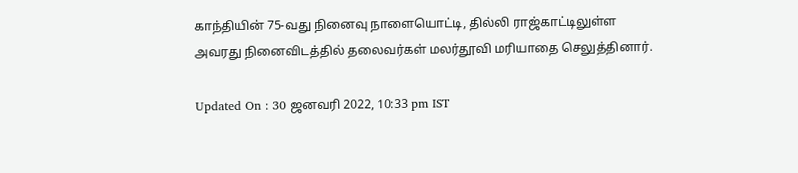காந்தியின் 75-வது நினைவு நாளையொட்டி, தில்லி ராஜ்காட்டிலுள்ள அவரது நினைவிடத்தில் தலைவர்கள் மலர்தூவி மரியாதை செலுத்தினார்.

Updated On : 30 ஜனவரி 2022, 10:33 pm IST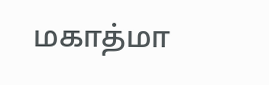மகாத்மா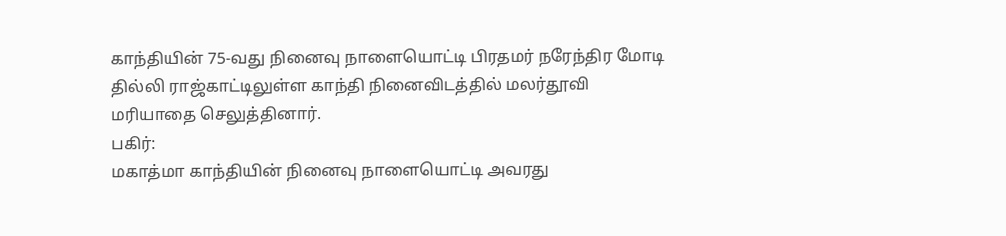காந்தியின் 75-வது நினைவு நாளையொட்டி பிரதமர் நரேந்திர மோடி தில்லி ராஜ்காட்டிலுள்ள காந்தி நினைவிடத்தில் மலர்தூவி மரியாதை செலுத்தினார்.
பகிர்:
மகாத்மா காந்தியின் நினைவு நாளையொட்டி அவரது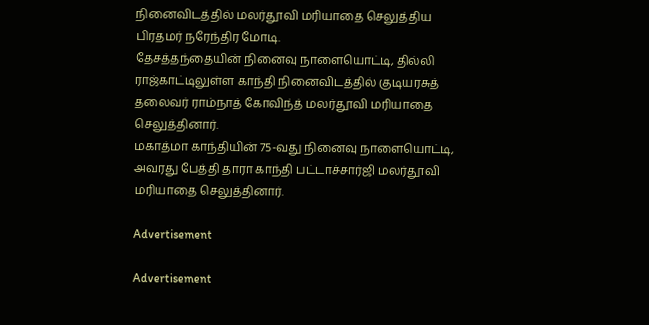நினைவிடத்தில் மலர்தூவி மரியாதை செலுத்திய பிரதமர் நரேந்திர மோடி.
தேசத்தந்தையின் நினைவு நாளையொட்டி, தில்லி ராஜ்காட்டிலுள்ள காந்தி நினைவிடத்தில் குடியரசுத் தலைவர் ராம்நாத் கோவிந்த் மலர்தூவி மரியாதை செலுத்தினார்.
மகாத்மா காந்தியின் 75-வது நினைவு நாளையொட்டி, அவரது பேத்தி தாரா காந்தி பட்டாச்சார்ஜி மலர்தூவி மரியாதை செலுத்தினார்.

Advertisement

Advertisement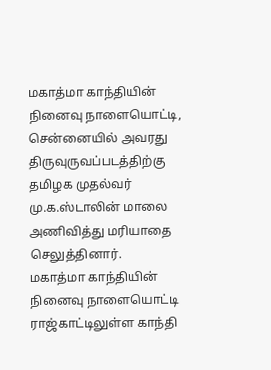மகாத்மா காந்தியின் நினைவு நாளையொட்டி, சென்னையில் அவரது திருவுருவப்படத்திற்கு தமிழக முதல்வர் மு.க.ஸ்டாலின் மாலை அணிவித்து மரியாதை செலுத்தினார்.
மகாத்மா காந்தியின் நினைவு நாளையொட்டி ராஜ்காட்டிலுள்ள காந்தி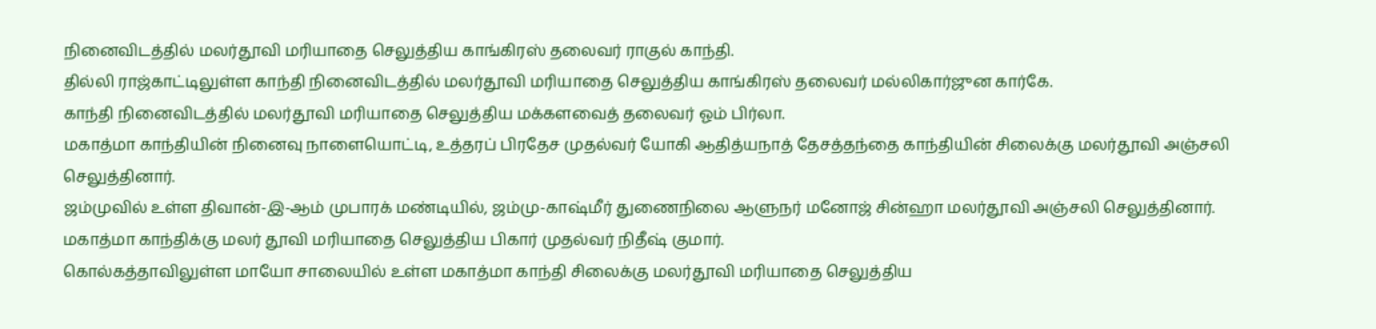நினைவிடத்தில் மலர்தூவி மரியாதை செலுத்திய காங்கிரஸ் தலைவர் ராகுல் காந்தி.
தில்லி ராஜ்காட்டிலுள்ள காந்தி நினைவிடத்தில் மலர்தூவி மரியாதை செலுத்திய காங்கிரஸ் தலைவர் மல்லிகார்ஜுன கார்கே.
காந்தி நினைவிடத்தில் மலர்தூவி மரியாதை செலுத்திய மக்களவைத் தலைவர் ஓம் பிர்லா.
மகாத்மா காந்தியின் நினைவு நாளையொட்டி, உத்தரப் பிரதேச முதல்வர் யோகி ஆதித்யநாத் தேசத்தந்தை காந்தியின் சிலைக்கு மலர்தூவி அஞ்சலி செலுத்தினார்.
ஜம்முவில் உள்ள திவான்-இ-ஆம் முபாரக் மண்டியில், ஜம்மு-காஷ்மீர் துணைநிலை ஆளுநர் மனோஜ் சின்ஹா மலர்தூவி அஞ்சலி செலுத்தினார்.
மகாத்மா காந்திக்கு மலர் தூவி மரியாதை செலுத்திய பிகார் முதல்வர் நிதீஷ் குமார்.
கொல்கத்தாவிலுள்ள மாயோ சாலையில் உள்ள மகாத்மா காந்தி சிலைக்கு மலர்தூவி மரியாதை செலுத்திய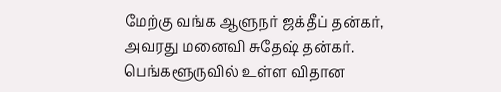மேற்கு வங்க ஆளுநர் ஜக்தீப் தன்கர், அவரது மனைவி சுதேஷ் தன்கர்.
பெங்களூருவில் உள்ள விதான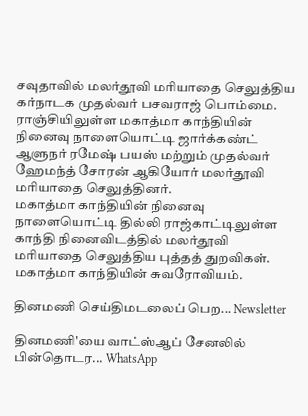சவுதாவில் மலர்தூவி மரியாதை செலுத்திய கர்நாடக முதல்வர் பசவராஜ் பொம்மை.
ராஞ்சியிலுள்ள மகாத்மா காந்தியின் நினைவு நாளையொட்டி ஜார்க்கண்ட் ஆளுநர் ரமேஷ் பயஸ் மற்றும் முதல்வர் ஹேமந்த் சோரன் ஆகியோர் மலர்தூவி மரியாதை செலுத்தினர்.
மகாத்மா காந்தியின் நினைவு நாளையொட்டி தில்லி ராஜ்காட்டிலுள்ள காந்தி நினைவிடத்தில் மலர்தூவி மரியாதை செலுத்திய புத்தத் துறவிகள்.
மகாத்மா காந்தியின் சுவரோவியம்.

தினமணி செய்திமடலைப் பெற... Newsletter

தினமணி'யை வாட்ஸ்ஆப் சேனலில் பின்தொடர... WhatsApp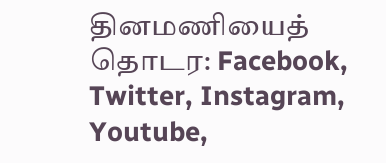தினமணியைத் தொடர: Facebook, Twitter, Instagram, Youtube,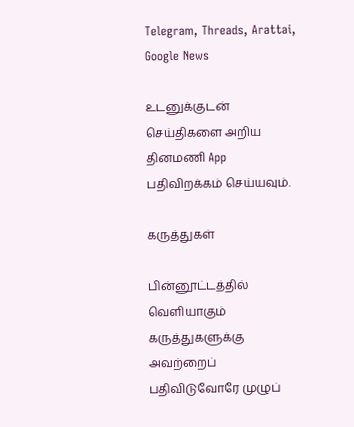Telegram, Threads, Arattai, Google News

உடனுக்குடன் செய்திகளை அறிய தினமணி App பதிவிறக்கம் செய்யவும்.

கருத்துகள்

பின்னூட்டத்தில் வெளியாகும் கருத்துகளுக்கு அவற்றைப் பதிவிடுவோரே முழுப்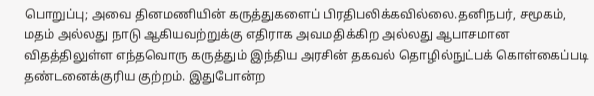பொறுப்பு; அவை தினமணியின் கருத்துகளைப் பிரதிபலிக்கவில்லை.தனிநபர், சமூகம், மதம் அல்லது நாடு ஆகியவற்றுக்கு எதிராக அவமதிக்கிற அல்லது ஆபாசமான விதத்திலுள்ள எந்தவொரு கருத்தும் இந்திய அரசின் தகவல் தொழில்நுட்பக் கொள்கைப்படி தண்டனைக்குரிய குற்றம். இதுபோன்ற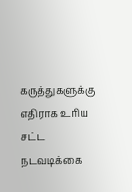கருத்துகளுக்கு எதிராக உரிய சட்ட நடவடிக்கை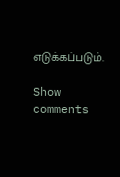எடுக்கப்படும்.

Show comments